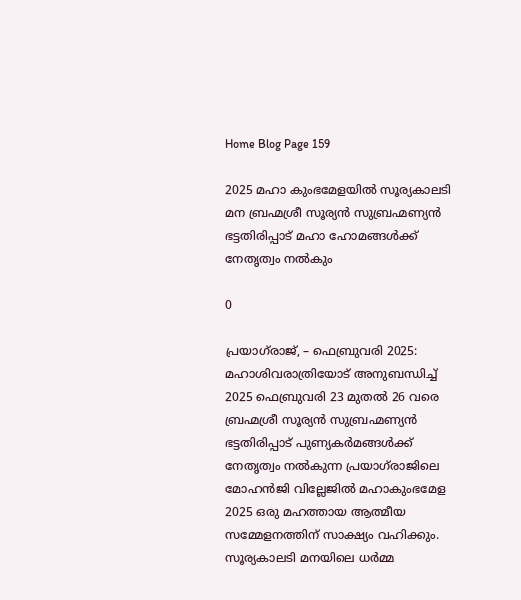Home Blog Page 159

2025 മഹാ കുംഭമേളയിൽ സൂര്യകാലടി മന ബ്രഹ്മശ്രീ സൂര്യൻ സുബ്രഹ്മണ്യൻ ഭട്ടതിരിപ്പാട് മഹാ ഹോമങ്ങൾക്ക് നേതൃത്വം നൽകും

0

പ്രയാഗ്‌രാജ്, – ഫെബ്രുവരി 2025: മഹാശിവരാത്രിയോട് അനുബന്ധിച്ച് 2025 ഫെബ്രുവരി 23 മുതൽ 26 വരെ ബ്രഹ്മശ്രീ സൂര്യൻ സുബ്രഹ്മണ്യൻ ഭട്ടതിരിപ്പാട് പുണ്യകർമങ്ങൾക്ക് നേതൃത്വം നൽകുന്ന പ്രയാഗ്‌രാജിലെ മോഹൻജി വില്ലേജിൽ മഹാകുംഭമേള 2025 ഒരു മഹത്തായ ആത്മീയ സമ്മേളനത്തിന് സാക്ഷ്യം വഹിക്കും. സൂര്യകാലടി മനയിലെ ധർമ്മ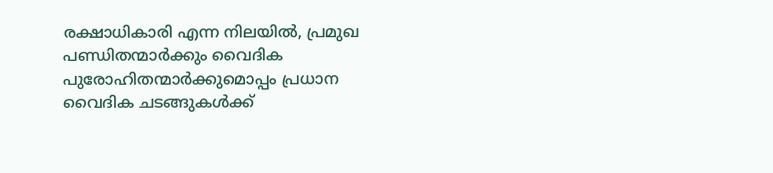രക്ഷാധികാരി എന്ന നിലയിൽ, പ്രമുഖ പണ്ഡിതന്മാർക്കും വൈദിക പുരോഹിതന്മാർക്കുമൊപ്പം പ്രധാന വൈദിക ചടങ്ങുകൾക്ക്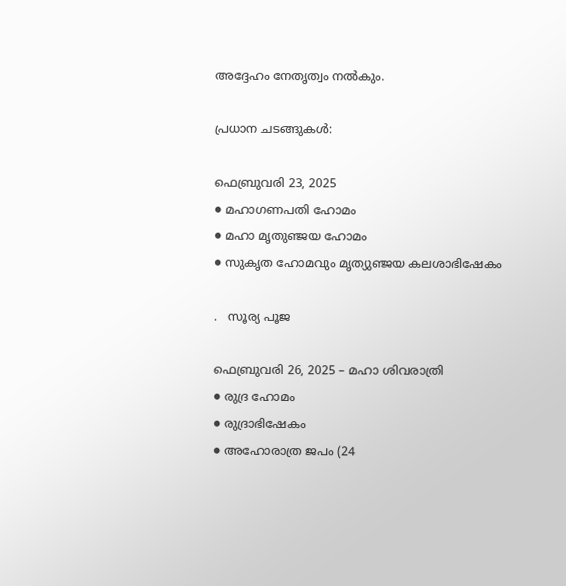അദ്ദേഹം നേതൃത്വം നൽകും.

പ്രധാന ചടങ്ങുകൾ:

ഫെബ്രുവരി 23, 2025
● മഹാഗണപതി ഹോമം
● മഹാ മൃതുഞ്ജയ ഹോമം
● സുകൃത ഹോമവും മൃത്യുഞ്ജയ കലശാഭിഷേകം

.   സൂര്യ പൂജ

ഫെബ്രുവരി 26, 2025 – മഹാ ശിവരാത്രി
● രുദ്ര ഹോമം
● രുദ്രാഭിഷേകം
● അഹോരാത്ര ജപം (24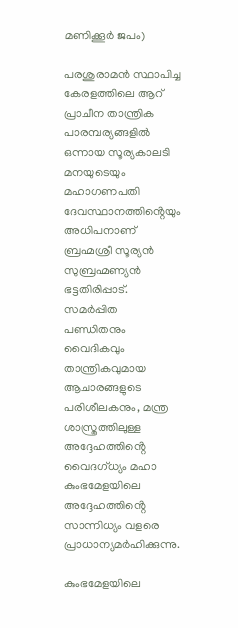മണിക്കൂർ ജപം)

പരശുരാമൻ സ്ഥാപിച്ച കേരളത്തിലെ ആറ് പ്രാചീന താന്ത്രിക പാരമ്പര്യങ്ങളിൽ ഒന്നായ സൂര്യകാലടി മനയുടെയും മഹാഗണപതി ദേവസ്ഥാനത്തിൻ്റെയും അധിപനാണ് ബ്രഹ്മശ്രീ സൂര്യൻ സുബ്രഹ്മണ്യൻ ഭട്ടതിരിപ്പാട്. സമർപ്പിത
പണ്ഡിതനും വൈദികവും താന്ത്രികവുമായ ആചാരങ്ങളുടെ പരിശീലകനും, മന്ത്ര ശാസ്ത്രത്തിലുള്ള അദ്ദേഹത്തിൻ്റെ വൈദഗ്ധ്യം മഹാ കുംഭമേളയിലെ അദ്ദേഹത്തിൻ്റെ സാന്നിധ്യം വളരെ പ്രാധാന്യമർഹിക്കുന്നു.

കുംഭമേളയിലെ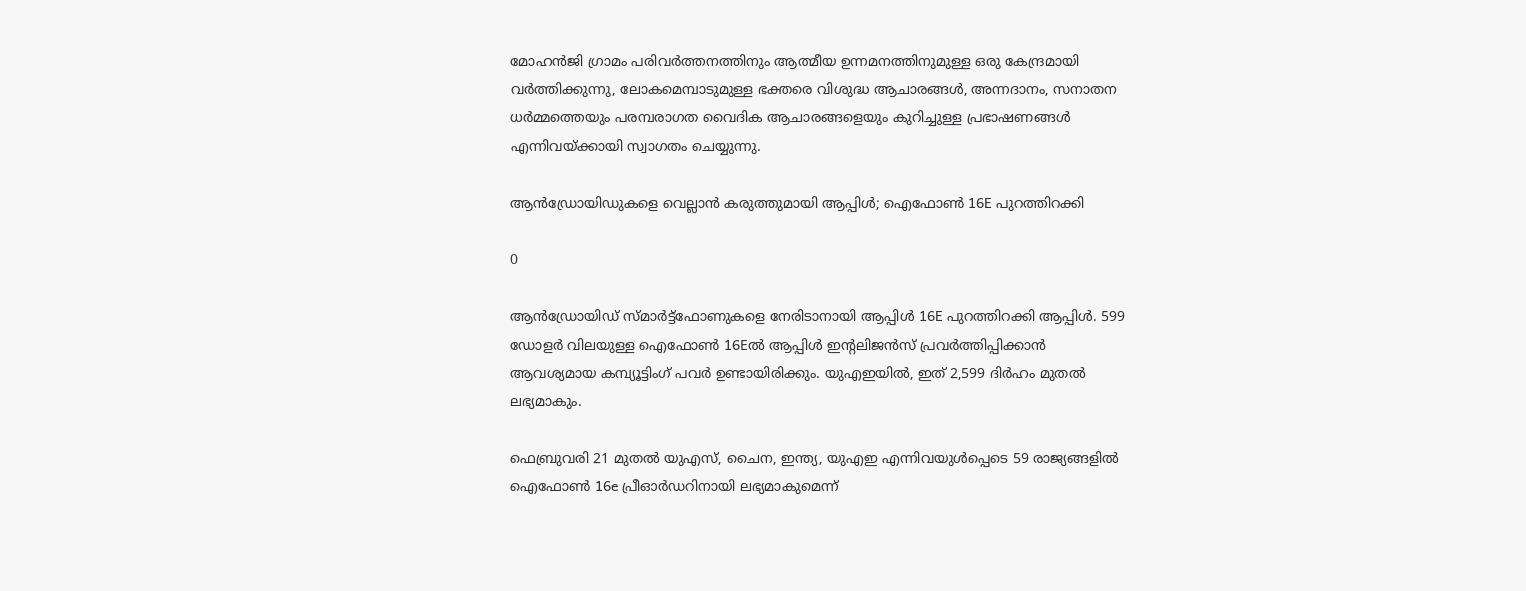മോഹൻജി ഗ്രാമം പരിവർത്തനത്തിനും ആത്മീയ ഉന്നമനത്തിനുമുള്ള ഒരു കേന്ദ്രമായി വർത്തിക്കുന്നു, ലോകമെമ്പാടുമുള്ള ഭക്തരെ വിശുദ്ധ ആചാരങ്ങൾ, അന്നദാനം, സനാതന ധർമ്മത്തെയും പരമ്പരാഗത വൈദിക ആചാരങ്ങളെയും കുറിച്ചുള്ള പ്രഭാഷണങ്ങൾ എന്നിവയ്ക്കായി സ്വാഗതം ചെയ്യുന്നു.

ആൻഡ്രോയിഡുകളെ വെല്ലാൻ കരുത്തുമായി ആപ്പിൾ; ഐഫോണ്‍ 16E പുറത്തിറക്കി

0

ആന്‍ഡ്രോയിഡ് സ്മാര്‍ട്ട്‌ഫോണുകളെ നേരിടാനായി ആപ്പിള്‍ 16E പുറത്തിറക്കി ആപ്പിൾ. 599 ഡോളര്‍ വിലയുള്ള ഐഫോണ്‍ 16Eല്‍ ആപ്പിള്‍ ഇന്റലിജന്‍സ് പ്രവര്‍ത്തിപ്പിക്കാന്‍ ആവശ്യമായ കമ്പ്യൂട്ടിംഗ് പവര്‍ ഉണ്ടായിരിക്കും. യുഎഇയില്‍, ഇത് 2,599 ദിര്‍ഹം മുതല്‍ ലഭ്യമാകും.

ഫെബ്രുവരി 21 മുതല്‍ യുഎസ്, ചൈന, ഇന്ത്യ, യുഎഇ എന്നിവയുള്‍പ്പെടെ 59 രാജ്യങ്ങളില്‍ ഐഫോണ്‍ 16e പ്രീഓര്‍ഡറിനായി ലഭ്യമാകുമെന്ന്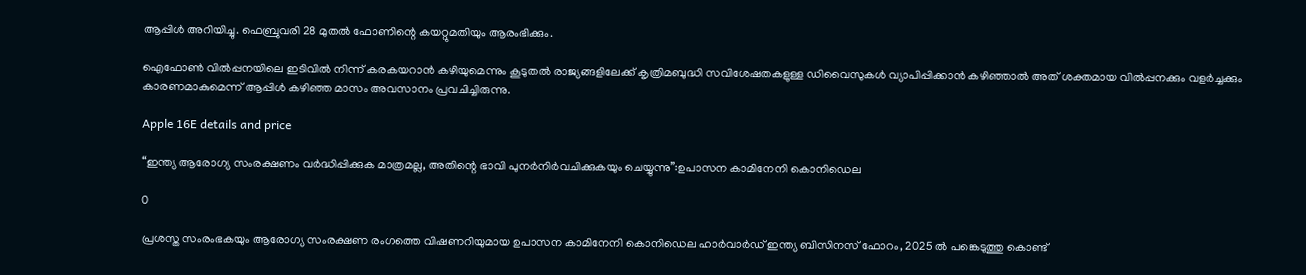ആപ്പിള്‍ അറിയിച്ചു. ഫെബ്രുവരി 28 മുതല്‍ ഫോണിന്റെ കയറ്റുമതിയും ആരംഭിക്കും.

ഐഫോണ്‍ വില്‍പ്പനയിലെ ഇടിവില്‍ നിന്ന് കരകയറാന്‍ കഴിയുമെന്നും കൂടുതല്‍ രാജ്യങ്ങളിലേക്ക് കൃത്രിമബുദ്ധി സവിശേഷതകളുള്ള ഡിവൈസുകള്‍ വ്യാപിപ്പിക്കാന്‍ കഴിഞ്ഞാല്‍ അത് ശക്തമായ വില്‍പ്പനക്കും വളര്‍ച്ചക്കും കാരണമാകുമെന്ന് ആപ്പിള്‍ കഴിഞ്ഞ മാസം അവസാനം പ്രവചിച്ചിരുന്നു.

Apple 16E details and price

“ഇന്ത്യ ആരോഗ്യ സംരക്ഷണം വർദ്ധിപ്പിക്കുക മാത്രമല്ല, അതിന്റെ ഭാവി പുനർനിർവചിക്കുകയും ചെയ്യുന്നു”:ഉപാസന കാമിനേനി കൊനിഡെല

0

പ്രശസ്ത സംരംഭകയും ആരോഗ്യ സംരക്ഷണ രംഗത്തെ വിഷണറിയുമായ ഉപാസന കാമിനേനി കൊനിഡെല ഹാർവാർഡ് ഇന്ത്യ ബിസിനസ് ഫോറം, 2025 ൽ പങ്കെടുത്തു കൊണ്ട്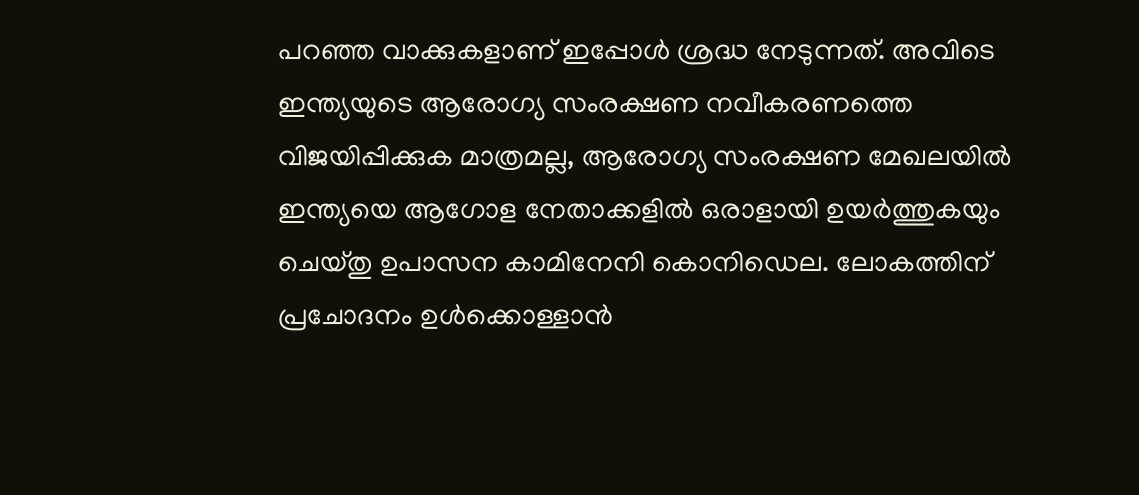പറഞ്ഞ വാക്കുകളാണ് ഇപ്പോൾ ശ്രദ്ധ നേടുന്നത്. അവിടെ ഇന്ത്യയുടെ ആരോഗ്യ സംരക്ഷണ നവീകരണത്തെ വിജയിപ്പിക്കുക മാത്രമല്ല, ആരോഗ്യ സംരക്ഷണ മേഖലയിൽ ഇന്ത്യയെ ആഗോള നേതാക്കളിൽ ഒരാളായി ഉയർത്തുകയും ചെയ്തു ഉപാസന കാമിനേനി കൊനിഡെല. ലോകത്തിന് പ്രചോദനം ഉൾക്കൊള്ളാൻ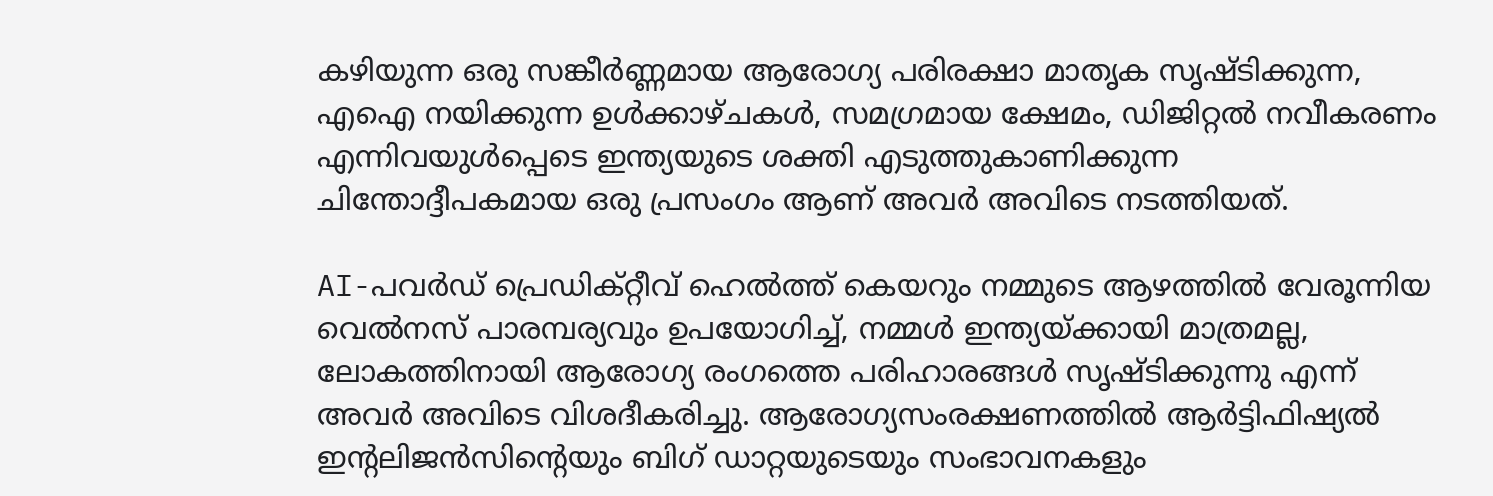കഴിയുന്ന ഒരു സങ്കീർണ്ണമായ ആരോഗ്യ പരിരക്ഷാ മാതൃക സൃഷ്ടിക്കുന്ന, എഐ നയിക്കുന്ന ഉൾക്കാഴ്ചകൾ, സമഗ്രമായ ക്ഷേമം, ഡിജിറ്റൽ നവീകരണം എന്നിവയുൾപ്പെടെ ഇന്ത്യയുടെ ശക്തി എടുത്തുകാണിക്കുന്ന ചിന്തോദ്ദീപകമായ ഒരു പ്രസംഗം ആണ് അവർ അവിടെ നടത്തിയത്.

AI-പവർഡ് പ്രെഡിക്റ്റീവ് ഹെൽത്ത് കെയറും നമ്മുടെ ആഴത്തിൽ വേരൂന്നിയ വെൽനസ് പാരമ്പര്യവും ഉപയോഗിച്ച്, നമ്മൾ ഇന്ത്യയ്ക്കായി മാത്രമല്ല, ലോകത്തിനായി ആരോഗ്യ രംഗത്തെ പരിഹാരങ്ങൾ സൃഷ്ടിക്കുന്നു എന്ന് അവർ അവിടെ വിശദീകരിച്ചു. ആരോഗ്യസംരക്ഷണത്തിൽ ആർട്ടിഫിഷ്യൽ ഇന്റലിജൻസിന്റെയും ബിഗ് ഡാറ്റയുടെയും സംഭാവനകളും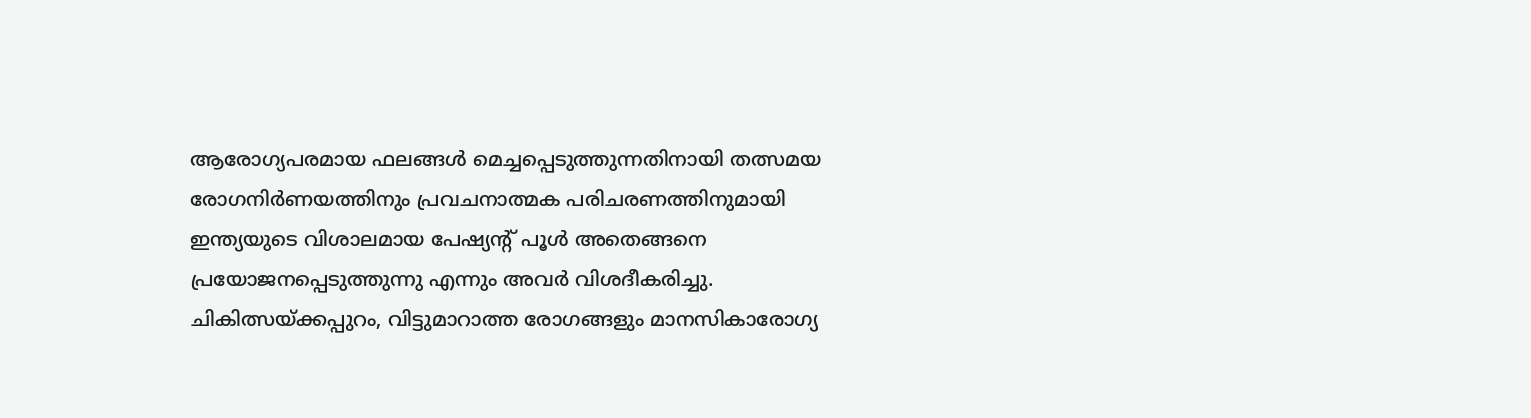ആരോഗ്യപരമായ ഫലങ്ങൾ മെച്ചപ്പെടുത്തുന്നതിനായി തത്സമയ രോഗനിർണയത്തിനും പ്രവചനാത്മക പരിചരണത്തിനുമായി ഇന്ത്യയുടെ വിശാലമായ പേഷ്യന്റ് പൂൾ അതെങ്ങനെ പ്രയോജനപ്പെടുത്തുന്നു എന്നും അവർ വിശദീകരിച്ചു. ചികിത്സയ്ക്കപ്പുറം, വിട്ടുമാറാത്ത രോഗങ്ങളും മാനസികാരോഗ്യ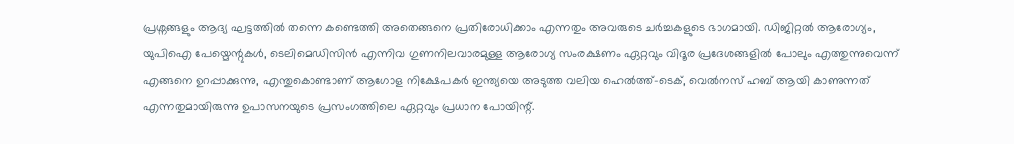പ്രശ്നങ്ങളും ആദ്യ ഘട്ടത്തിൽ തന്നെ കണ്ടെത്തി അതെങ്ങനെ പ്രതിരോധിക്കാം എന്നതും അവരുടെ ചർച്ചകളുടെ ഭാഗമായി. ഡിജിറ്റൽ ആരോഗ്യം, യുപിഐ പേയ്മെന്റുകൾ, ടെലിമെഡിസിൻ എന്നിവ ഗുണനിലവാരമുള്ള ആരോഗ്യ സംരക്ഷണം ഏറ്റവും വിദൂര പ്രദേശങ്ങളിൽ പോലും എത്തുന്നുവെന്ന് എങ്ങനെ ഉറപ്പാക്കുന്നു, എന്തുകൊണ്ടാണ് ആഗോള നിക്ഷേപകർ ഇന്ത്യയെ അടുത്ത വലിയ ഹെൽത്ത്-ടെക്, വെൽനസ് ഹബ് ആയി കാണുന്നത് എന്നതുമായിരുന്നു ഉപാസനയുടെ പ്രസംഗത്തിലെ ഏറ്റവും പ്രധാന പോയിന്റ്.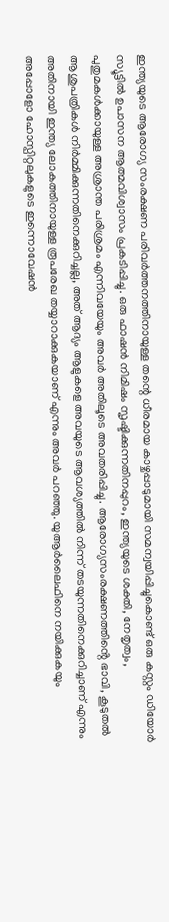ഇന്ത്യയുടെ ആരോഗ്യ സംരക്ഷണ പരിവർത്തനത്തിനായുള്ള തന്റെ ധീരമായ കാഴ്ചപ്പാടുമായി സമന്വയിപ്പിച്ചുകൊണ്ട് ഒരു കസ്റ്റം ഡിയോർ സ്യൂട്ടിൽ ഉപാസന ആത്മവിശ്വാസം പ്രകടിപ്പിച്ചു. ഒരു ഫാഷൻ നിമിഷം സൃഷ്ടിക്കുന്നതിനപ്പുറം, ഇന്ത്യയുടെ ശക്തി, നേതൃത്വം, പുതുമകൾക്കായുള്ള അശ്രാന്ത പരിശ്രമം എന്നിവയേയും അവർ അതിലൂടെ അവതരിപ്പിച്ചു. ആരോഗ്യസംരക്ഷണത്തിൻ്റെ ഭാവി, കൂടുതൽ ആശുപത്രികൾ നിർമ്മിക്കുന്നതിനെക്കുറിച്ചല്ല, അത് ആദ്യം ആളുകളെ അവയുടെ ആവശ്യത്തിൽ നിന്ന് തടയുന്നതിനെക്കുറിച്ചാണ് എന്നും അതിനായി ഇന്ത്യ ലോകത്തിനായുള്ള രൂപരേഖ തയ്യാറാക്കുകയാണ് എന്നും അവർ പറഞ്ഞു. യുആർലൈഫിനെ നയിക്കുകയും അപ്പോളോ ഹോസ്പിറ്റലുകളുടെ ഇന്നൊവേഷൻ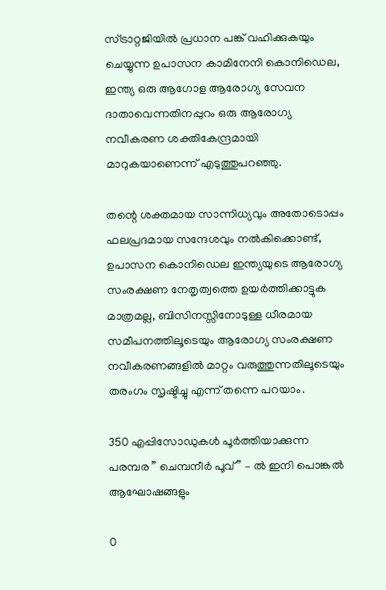സ്ട്രാറ്റജിയിൽ പ്രധാന പങ്ക് വഹിക്കുകയും ചെയ്യുന്ന ഉപാസന കാമിനേനി കൊനിഡെല, ഇന്ത്യ ഒരു ആഗോള ആരോഗ്യ സേവന ദാതാവെന്നതിനപ്പുറം ഒരു ആരോഗ്യ നവീകരണ ശക്തികേന്ദ്രമായി മാറുകയാണെന്ന് എടുത്തുപറഞ്ഞു.

തന്റെ ശക്തമായ സാന്നിധ്യവും അതോടൊപ്പം ഫലപ്രദമായ സന്ദേശവും നൽകിക്കൊണ്ട്, ഉപാസന കൊനിഡെല ഇന്ത്യയുടെ ആരോഗ്യ സംരക്ഷണ നേതൃത്വത്തെ ഉയർത്തിക്കാട്ടുക മാത്രമല്ല, ബിസിനസ്സിനോടുള്ള ധീരമായ സമീപനത്തിലൂടെയും ആരോഗ്യ സംരക്ഷണ നവീകരണങ്ങളിൽ മാറ്റം വരുത്തുന്നതിലൂടെയും തരംഗം സൃഷ്ടിച്ചു എന്ന് തന്നെ പറയാം.

350 എപ്പിസോഡുകൾ പൂർത്തിയാക്കുന്ന പരമ്പര ” ചെമ്പനീർ പൂവ് ” – ൽ ഇനി പൊങ്കൽ ആഘോഷങ്ങളും

0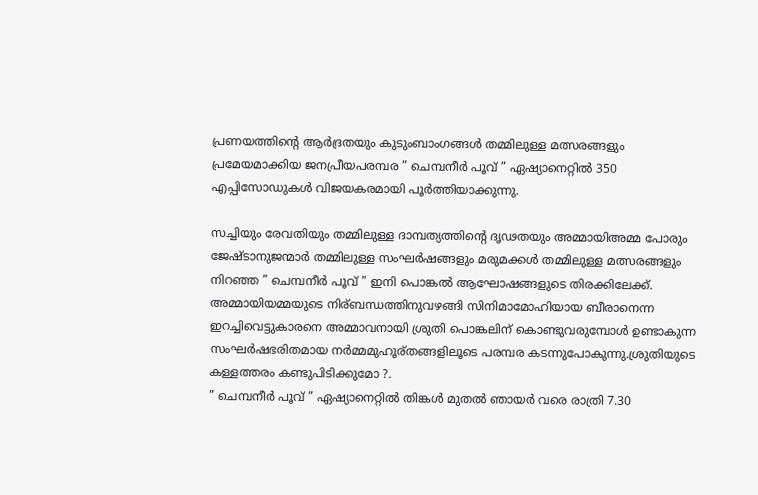പ്രണയത്തിന്റെ ആർദ്രതയും കുടുംബാംഗങ്ങൾ തമ്മിലുള്ള മത്സരങ്ങളും പ്രമേയമാക്കിയ ജനപ്രീയപരമ്പര ” ചെമ്പനീർ പൂവ് ” ഏഷ്യാനെറ്റിൽ 350 എപ്പിസോഡുകൾ വിജയകരമായി പൂർത്തിയാക്കുന്നു.

സച്ചിയും രേവതിയും തമ്മിലുള്ള ദാമ്പത്യത്തിന്റെ ദൃഢതയും അമ്മായിഅമ്മ പോരും ജേഷ്ടാനുജന്മാർ തമ്മിലുള്ള സംഘർഷങ്ങളും മരുമക്കൾ തമ്മിലുള്ള മത്സരങ്ങളും നിറഞ്ഞ ” ചെമ്പനീർ പൂവ് ” ഇനി പൊങ്കൽ ആഘോഷങ്ങളുടെ തിരക്കിലേക്ക്. അമ്മായിയമ്മയുടെ നിര്ബന്ധത്തിനുവഴങ്ങി സിനിമാമോഹിയായ ബീരാനെന്ന ഇറച്ചിവെട്ടുകാരനെ അമ്മാവനായി ശ്രുതി പൊങ്കലിന് കൊണ്ടുവരുമ്പോൾ ഉണ്ടാകുന്ന സംഘർഷഭരിതമായ നർമ്മമുഹൂര്തങ്ങളിലൂടെ പരമ്പര കടന്നുപോകുന്നു.ശ്രുതിയുടെ കള്ളത്തരം കണ്ടുപിടിക്കുമോ ?.
” ചെമ്പനീർ പൂവ് ” ഏഷ്യാനെറ്റിൽ തിങ്കൾ മുതൽ ഞായർ വരെ രാത്രി 7.30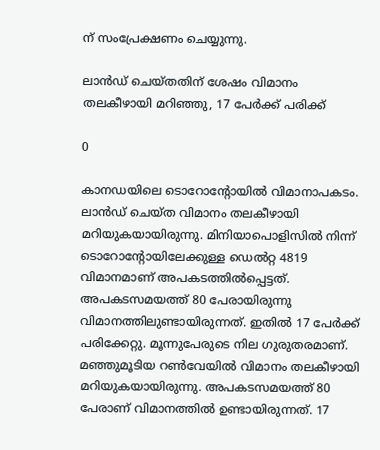ന് സംപ്രേക്ഷണം ചെയ്യുന്നു.

ലാൻഡ് ചെയ്തതിന് ശേഷം വിമാനം തലകീഴായി മറിഞ്ഞു, 17 പേർക്ക് പരിക്ക്

0

കാനഡയിലെ ടൊറോൻ്റോയിൽ വിമാനാപകടം. ലാൻഡ് ചെയ്ത വിമാനം തലകീഴായി മറിയുകയായിരുന്നു. മിനിയാപൊളിസിൽ നിന്ന് ടൊറോന്റോയിലേക്കുള്ള ഡെൽറ്റ 4819 വിമാനമാണ് അപകടത്തിൽപ്പെട്ടത്. അപകടസമയത്ത് 80 പേരായിരുന്നു വിമാനത്തിലുണ്ടായിരുന്നത്. ഇതിൽ 17 പേർക്ക് പരിക്കേറ്റു. മൂന്നുപേരുടെ നില ഗുരുതരമാണ്. മഞ്ഞുമൂടിയ റൺവേയിൽ വിമാനം തലകീഴായി മറിയുകയായിരുന്നു. അപകടസമയത്ത് 80 പേരാണ് വിമാനത്തിൽ ഉണ്ടായിരുന്നത്. 17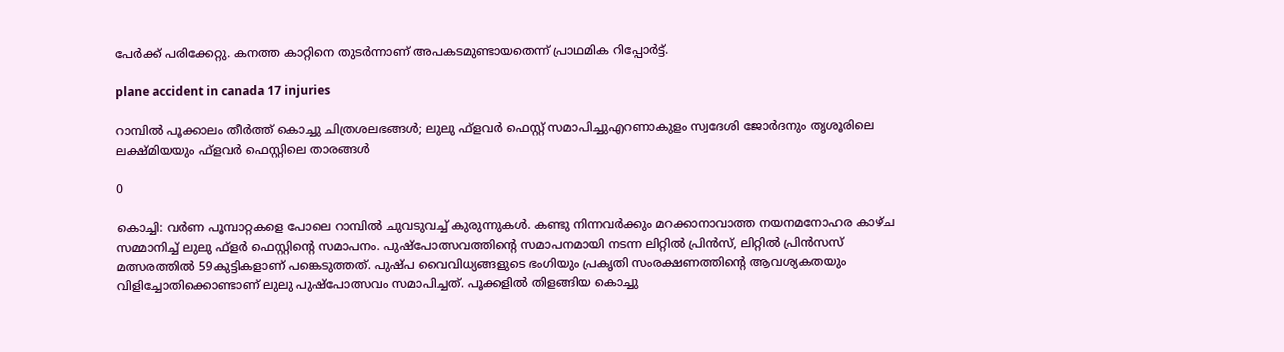പേർക്ക് പരിക്കേറ്റു. കനത്ത കാറ്റിനെ തുടർന്നാണ് അപകടമുണ്ടായതെന്ന് പ്രാഥമിക റിപ്പോർട്ട്.

plane accident in canada 17 injuries

റാമ്പിൽ പൂക്കാലം തീർത്ത് കൊച്ചു ചിത്രശലഭങ്ങൾ; ലുലു ഫ്‌ളവർ ഫെസ്റ്റ് സമാപിച്ചുഎറണാകുളം സ്വദേശി ജോർദനും തൃശൂരിലെ ലക്ഷ്മിയയും ഫ്ളവർ‍ ഫെസ്റ്റിലെ താരങ്ങൾ

0

കൊച്ചി: വർണ പൂമ്പാറ്റകളെ പോലെ റാമ്പിൽ ചുവടുവച്ച് കുരുന്നുകൾ. കണ്ടു നിന്നവർക്കും മറക്കാനാവാത്ത നയനമനോഹര കാഴ്ച സമ്മാനിച്ച് ലുലു ഫ്‌ളർ ഫെസ്റ്റിന്റെ സമാപനം. പുഷ്‌പോത്സവത്തിന്റെ സമാപനമായി നടന്ന ലിറ്റിൽ പ്രിൻസ്, ലിറ്റിൽ പ്രിൻസസ് മത്സരത്തിൽ 59കുട്ടികളാണ് പങ്കെടുത്തത്. പുഷ്പ വൈവിധ്യങ്ങളുടെ ഭംഗിയും പ്രകൃതി സംരക്ഷണത്തിന്റെ ആവശ്യകതയും വിളിച്ചോതിക്കൊണ്ടാണ് ലുലു പുഷ്‌പോത്സവം സമാപിച്ചത്. പൂക്കളിൽ തിളങ്ങിയ കൊച്ചു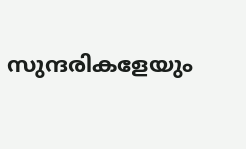സുന്ദരികളേയും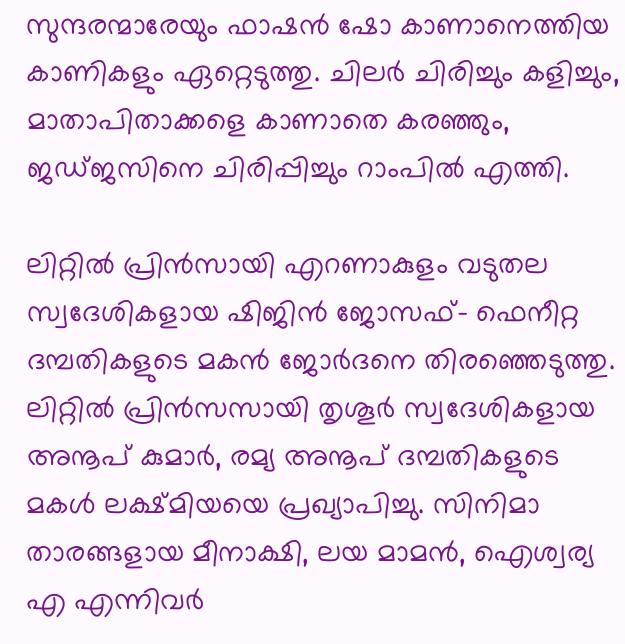സുന്ദരന്മാരേയും ഫാഷൻ ഷോ കാണാനെത്തിയ കാണികളും ഏറ്റെടുത്തു. ചിലർ ചിരിച്ചും കളിച്ചും, മാതാപിതാക്കളെ കാണാതെ കരഞ്ഞും, ജഡ്ജസിനെ ചിരിപ്പിച്ചും റാംപിൽ എത്തി.

ലിറ്റിൽ പ്രിൻസായി എറണാകുളം വടുതല സ്വദേശികളായ ഷിജിൻ ജോസഫ്- ഫെനീറ്റ ദമ്പതികളുടെ മകൻ ജോർദനെ തിരഞ്ഞെടുത്തു. ലിറ്റിൽ പ്രിൻസസായി തൃശൂർ സ്വദേശികളായ അനൂപ് കുമാർ, രമ്യ അനൂപ് ദമ്പതികളുടെ മകൾ ലക്ഷ്മിയയെ പ്രഖ്യാപിച്ചു. സിനിമാ താരങ്ങളായ മീനാക്ഷി, ലയ മാമൻ, ഐശ്വര്യ എ എന്നിവർ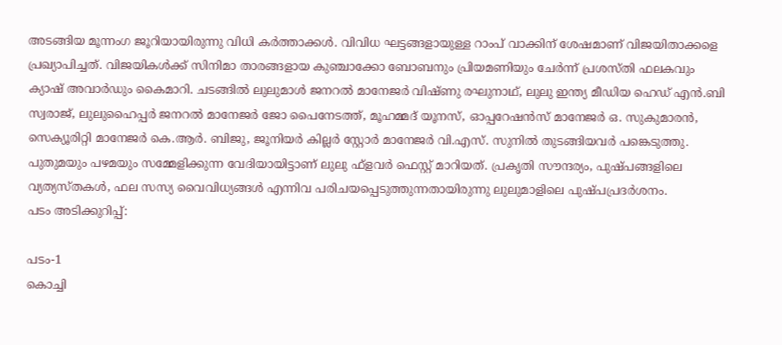അടങ്ങിയ മൂന്നംഗ ജൂറിയായിരുന്നു വിധി കർത്താക്കൾ. വിവിധ ഘട്ടങ്ങളായുള്ള റാംപ് വാക്കിന് ശേഷമാണ് വിജയിതാക്കളെ പ്രഖ്യാപിച്ചത്. വിജയികൾക്ക് സിനിമാ താരങ്ങളായ കുഞ്ചാക്കോ ബോബനും പ്രിയമണിയും ചേർന്ന് പ്രശസ്തി ഫലകവും ക്യാഷ് അവാർഡും കൈമാറി. ചടങ്ങിൽ ലുലുമാൾ ജനറൽ മാനേജർ വിഷ്ണു രഘുനാഥ്, ലുലു ഇന്ത്യ മീഡിയ ഹെഡ് എൻ.ബി സ്വരാജ്, ലുലുഹൈപ്പർ ജനറൽ മാനേജർ ജോ പൈനേടത്ത്, മൂഹമ്മദ് യൂനസ്, ഓപ്പറേഷൻസ് മാനേജർ ഒ. സുകുമാരൻ, സെക്യൂരിറ്റി മാനേജർ കെ.ആർ. ബിജു, ജൂനിയർ കില്ലർ സ്റ്റോർ മാനേജർ വി.എസ്. സുനിൽ തുടങ്ങിയവർ പങ്കെടുത്തു. പുതുമയും പഴമയും സമ്മേളിക്കുന്ന വേദിയായിട്ടാണ് ലുലു ഫ്‌ളവർ ഫെസ്റ്റ് മാറിയത്. പ്രകൃതി സൗന്ദര്യം, പുഷ്പങ്ങളിലെ വ്യത്യസ്തകൾ, ഫല സസ്യ വൈവിധ്യങ്ങൾ എന്നിവ പരിചയപ്പെടുത്തുന്നതായിരുന്നു ലുലുമാളിലെ പുഷ്പപ്രദർശനം.
പടം അടിക്കുറിപ്പ്:

പടം-1
കൊച്ചി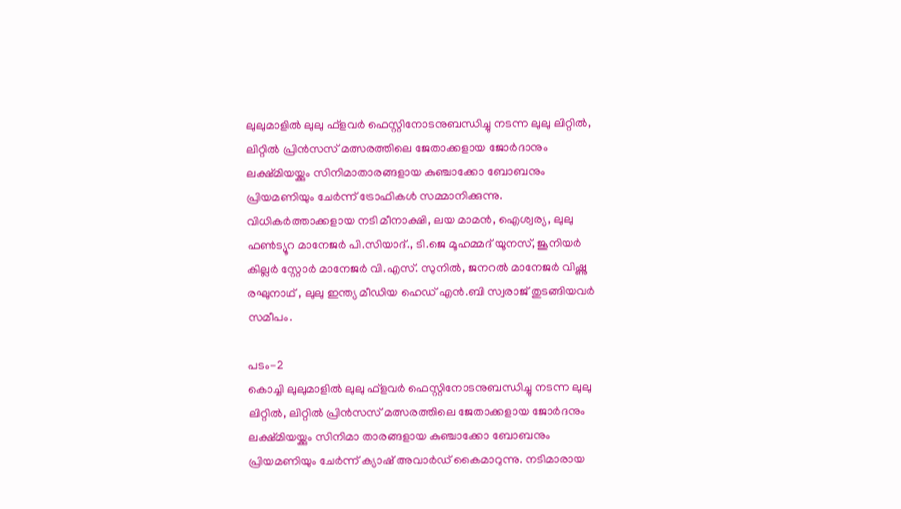ലുലുമാളിൽ ലുലു ഫ്ളവർ ഫെസ്റ്റിനോടനുബന്ധിച്ചു നടന്ന ലുലു ലിറ്റിൽ, ലിറ്റിൽ പ്രിൻസസ് മത്സരത്തിലെ ജേതാക്കളായ ജോർദാനും ലക്ഷ്മിയയ്ക്കും സിനിമാതാരങ്ങളായ കുഞ്ചാക്കോ ബോബനും പ്രിയമണിയും ചേർന്ന് ട്രോഫികൾ സമ്മാനിക്കുന്നു. വിധികർത്താക്കളായ നടി മീനാക്ഷി, ലയ മാമൻ, ഐശ്വര്യ, ലുലു ഫൺട്യൂറ മാനേജർ പി.സിയാദ്., ടി.ജെ മൂഹമ്മദ് യൂനസ്, ജൂനിയർ കില്ലർ സ്റ്റോർ മാനേജർ വി.എസ്. സുനിൽ, ജനറൽ മാനേജർ വിഷ്ണു രഘുനാഥ് , ലുലു ഇന്ത്യ മീഡിയ ഹെഡ് എൻ.ബി സ്വരാജ് തുടങ്ങിയവർ സമീപം.

പടം-2
കൊച്ചി ലുലുമാളിൽ ലുലു ഫ്ളവർ ഫെസ്റ്റിനോടനുബന്ധിച്ചു നടന്ന ലുലു ലിറ്റിൽ, ലിറ്റിൽ പ്രിൻസസ് മത്സരത്തിലെ ജേതാക്കളായ ജോർദനും ലക്ഷ്മിയയ്ക്കും സിനിമാ താരങ്ങളായ കുഞ്ചാക്കോ ബോബനും പ്രിയമണിയും ചേർന്ന് ക്യാഷ് അവാർഡ് കൈമാറുന്നു. നടിമാരായ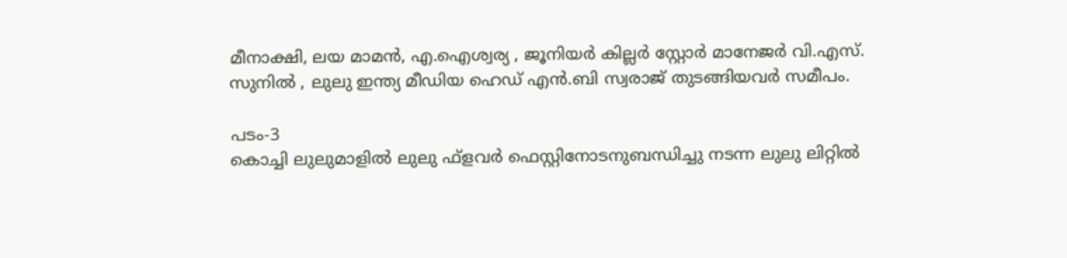മീനാക്ഷി, ലയ മാമൻ, എ.ഐശ്വര്യ , ജൂനിയർ കില്ലർ സ്റ്റോർ മാനേജർ വി.എസ്. സുനിൽ , ലുലു ഇന്ത്യ മീഡിയ ഹെഡ് എൻ.ബി സ്വരാജ് തുടങ്ങിയവർ സമീപം.

പടം-3
കൊച്ചി ലുലുമാളിൽ ലുലു ഫ്ളവർ ഫെസ്റ്റിനോടനുബന്ധിച്ചു നടന്ന ലുലു ലിറ്റിൽ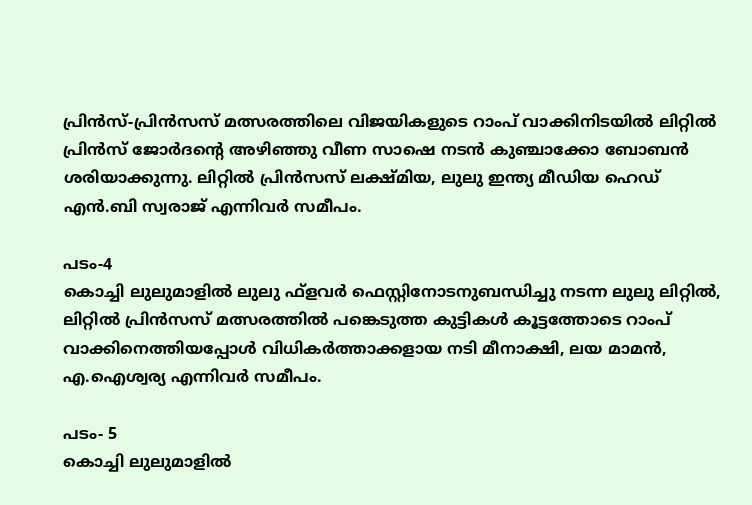പ്രിൻസ്-പ്രിൻസസ് മത്സരത്തിലെ വിജയികളുടെ റാംപ് വാക്കിനിടയിൽ ലിറ്റിൽ പ്രിൻസ് ജോർദന്റെ അഴിഞ്ഞു വീണ സാഷെ നടൻ കുഞ്ചാക്കോ ബോബൻ ശരിയാക്കുന്നു. ലിറ്റിൽ പ്രിൻസസ് ലക്ഷ്മിയ, ലുലു ഇന്ത്യ മീഡിയ ഹെഡ് എൻ.ബി സ്വരാജ് എന്നിവർ സമീപം.

പടം-4
കൊച്ചി ലുലുമാളിൽ ലുലു ഫ്ളവർ ഫെസ്റ്റിനോടനുബന്ധിച്ചു നടന്ന ലുലു ലിറ്റിൽ, ലിറ്റിൽ പ്രിൻസസ് മത്സരത്തിൽ പങ്കെടുത്ത കുട്ടികൾ കൂട്ടത്തോടെ റാംപ് വാക്കിനെത്തിയപ്പോൾ വിധികർത്താക്കളായ നടി മീനാക്ഷി, ലയ മാമൻ, എ.ഐശ്വര്യ എന്നിവർ സമീപം.

പടം- 5
കൊച്ചി ലുലുമാളിൽ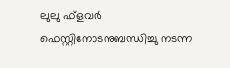ലുലു ഫ്ളവർ ഫെസ്റ്റിനോടനുബന്ധിച്ചു നടന്ന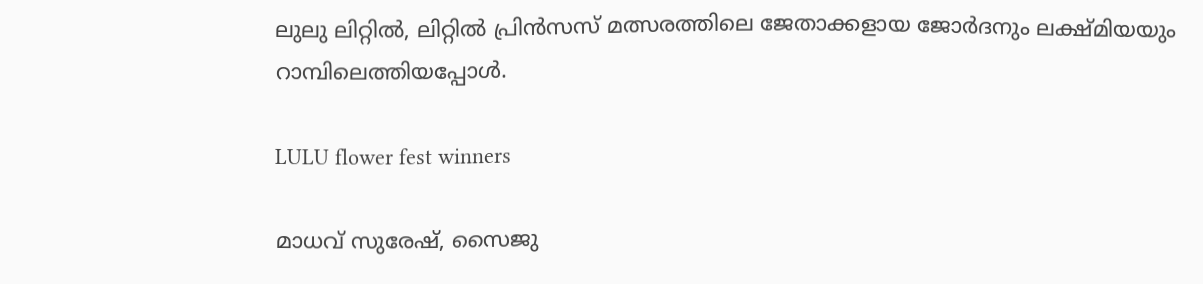ലുലു ലിറ്റിൽ, ലിറ്റിൽ പ്രിൻസസ് മത്സരത്തിലെ ജേതാക്കളായ ജോർദനും ലക്ഷ്മിയയും റാമ്പിലെത്തിയപ്പോൾ.

LULU flower fest winners

മാധവ് സുരേഷ്, സൈജു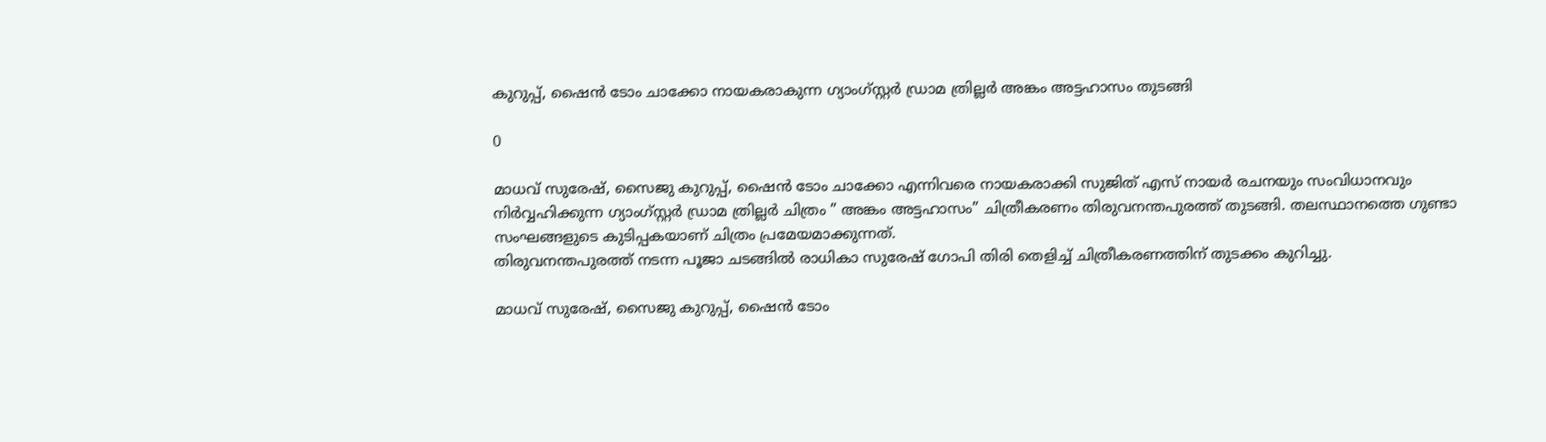കുറുപ്പ്, ഷൈൻ ടോം ചാക്കോ നായകരാകുന്ന ഗ്യാംഗ്സ്റ്റർ ഡ്രാമ ത്രില്ലർ അങ്കം അട്ടഹാസം തുടങ്ങി

0

മാധവ് സുരേഷ്, സൈജു കുറുപ്പ്, ഷൈൻ ടോം ചാക്കോ എന്നിവരെ നായകരാക്കി സുജിത് എസ് നായർ രചനയും സംവിധാനവും നിർവ്വഹിക്കുന്ന ഗ്യാംഗ്സ്റ്റർ ഡ്രാമ ത്രില്ലർ ചിത്രം ” അങ്കം അട്ടഹാസം” ചിത്രീകരണം തിരുവനന്തപുരത്ത് തുടങ്ങി. തലസ്ഥാനത്തെ ഗുണ്ടാ സംഘങ്ങളുടെ കുടിപ്പകയാണ് ചിത്രം പ്രമേയമാക്കുന്നത്.
തിരുവനന്തപുരത്ത് നടന്ന പൂജാ ചടങ്ങിൽ രാധികാ സുരേഷ് ഗോപി തിരി തെളിച്ച് ചിത്രീകരണത്തിന് തുടക്കം കുറിച്ചു.

മാധവ് സുരേഷ്, സൈജു കുറുപ്പ്, ഷൈൻ ടോം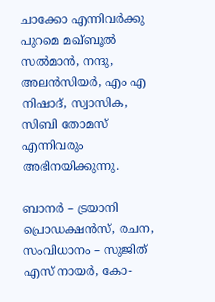ചാക്കോ എന്നിവർക്കു പുറമെ മഖ്ബൂൽ സൽമാൻ, നന്ദു, അലൻസിയർ, എം എ നിഷാദ്, സ്വാസിക, സിബി തോമസ് എന്നിവരും അഭിനയിക്കുന്നു.

ബാനർ – ട്രയാനി പ്രൊഡക്ഷൻസ്, രചന, സംവിധാനം – സുജിത് എസ് നായർ, കോ-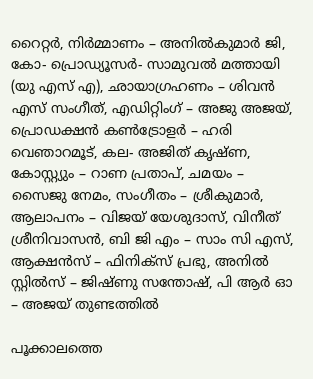റൈറ്റർ, നിർമ്മാണം – അനിൽകുമാർ ജി, കോ- പ്രൊഡ്യൂസർ- സാമുവൽ മത്തായി (യു എസ് എ), ഛായാഗ്രഹണം – ശിവൻ എസ് സംഗീത്, എഡിറ്റിംഗ് – അജു അജയ്, പ്രൊഡക്ഷൻ കൺട്രോളർ – ഹരി വെഞാറമൂട്, കല- അജിത് കൃഷ്ണ, കോസ്റ്റ്യും – റാണ പ്രതാപ്, ചമയം – സൈജു നേമം, സംഗീതം – ശ്രീകുമാർ, ആലാപനം – വിജയ് യേശുദാസ്, വിനീത് ശ്രീനിവാസൻ, ബി ജി എം – സാം സി എസ്, ആക്ഷൻസ് – ഫിനിക്സ് പ്രഭു, അനിൽ സ്റ്റിൽസ് – ജിഷ്ണു സന്തോഷ്, പി ആർ ഓ – അജയ് തുണ്ടത്തിൽ

പൂക്കാലത്തെ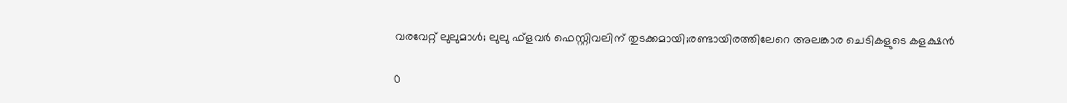വരവേറ്റ് ലുലുമാള്‍; ലുലു ഫ്‌ളവര്‍ ഫെസ്റ്റിവലിന് തുടക്കമായി;രണ്ടായിരത്തിലേറെ അലങ്കാര ചെടികളുടെ കളക്ഷന്‍

0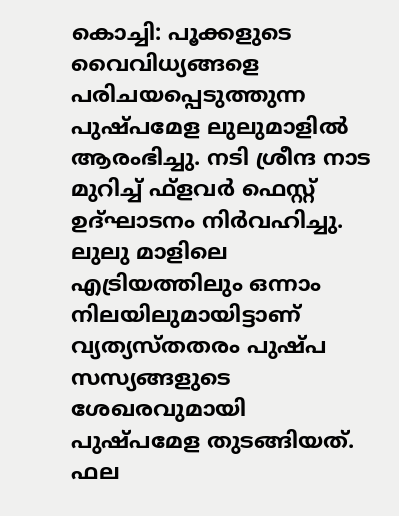കൊച്ചി: പൂക്കളുടെ വൈവിധ്യങ്ങളെ പരിചയപ്പെടുത്തുന്ന പുഷ്പമേള ലുലുമാളില്‍ ആരംഭിച്ചു. നടി ശ്രീന്ദ നാട മുറിച്ച് ഫ്‌ളവര്‍ ഫെസ്റ്റ് ഉദ്ഘാടനം നിര്‍വഹിച്ചു. ലുലു മാളിലെ എട്രിയത്തിലും ഒന്നാം നിലയിലുമായിട്ടാണ് വ്യത്യസ്തതരം പുഷ്പ സസ്യങ്ങളുടെ ശേഖരവുമായി പുഷ്പമേള തുടങ്ങിയത്. ഫല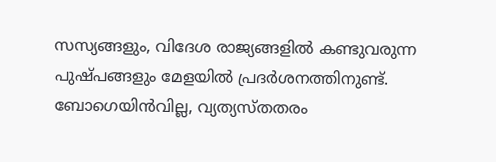സസ്യങ്ങളും, വിദേശ രാജ്യങ്ങളില്‍ കണ്ടുവരുന്ന പുഷ്പങ്ങളും മേളയില്‍ പ്രദര്‍ശനത്തിനുണ്ട്. ബോഗെയിന്‍വില്ല, വ്യത്യസ്തതരം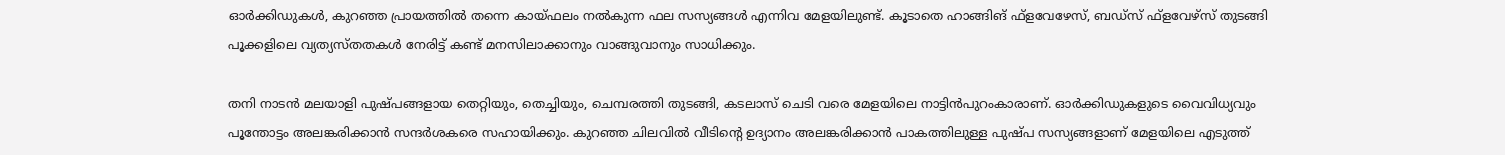ഓര്‍ക്കിഡുകള്‍, കുറഞ്ഞ പ്രായത്തില്‍ തന്നെ കായ്ഫലം നല്‍കുന്ന ഫല സസ്യങ്ങള്‍ എന്നിവ മേളയിലുണ്ട്. കൂടാതെ ഹാങ്ങിങ് ഫ്‌ളവേഴേസ്, ബഡ്‌സ് ഫ്‌ളവേഴ്‌സ് തുടങ്ങി പൂക്കളിലെ വ്യത്യസ്തതകള്‍ നേരിട്ട് കണ്ട് മനസിലാക്കാനും വാങ്ങുവാനും സാധിക്കും.

തനി നാടന്‍ മലയാളി പുഷ്പങ്ങളായ തെറ്റിയും, തെച്ചിയും, ചെമ്പരത്തി തുടങ്ങി, കടലാസ് ചെടി വരെ മേളയിലെ നാട്ടിന്‍പുറംകാരാണ്. ഓര്‍ക്കിഡുകളുടെ വൈവിധ്യവും പൂന്തോട്ടം അലങ്കരിക്കാന്‍ സന്ദര്‍ശകരെ സഹായിക്കും. കുറഞ്ഞ ചിലവില്‍ വീടിന്റെ ഉദ്യാനം അലങ്കരിക്കാന്‍ പാകത്തിലുള്ള പുഷ്പ സസ്യങ്ങളാണ് മേളയിലെ എടുത്ത്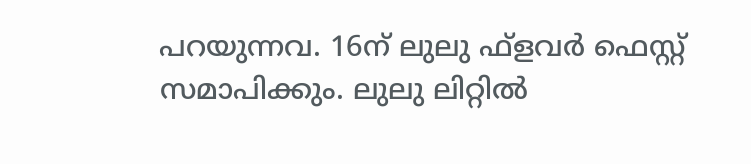പറയുന്നവ. 16ന് ലുലു ഫ്‌ളവര്‍ ഫെസ്റ്റ് സമാപിക്കും. ലുലു ലിറ്റില്‍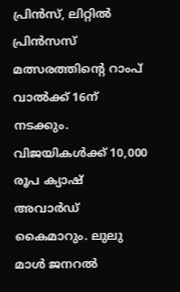പ്രിന്‍സ്, ലിറ്റില്‍ പ്രിന്‍സസ് മത്സരത്തിന്റെ റാംപ് വാല്‍ക്ക് 16ന് നടക്കും. വിജയികള്‍ക്ക് 10,000 രൂപ ക്യാഷ് അവാര്‍ഡ് കൈമാറും. ലുലു മാള്‍ ജനറല്‍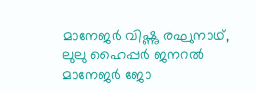മാനേജര്‍ വിഷ്ണു രഘുനാഥ്, ലുലു ഹൈപ്പര്‍ ജനറല്‍ മാനേജര്‍ ജോ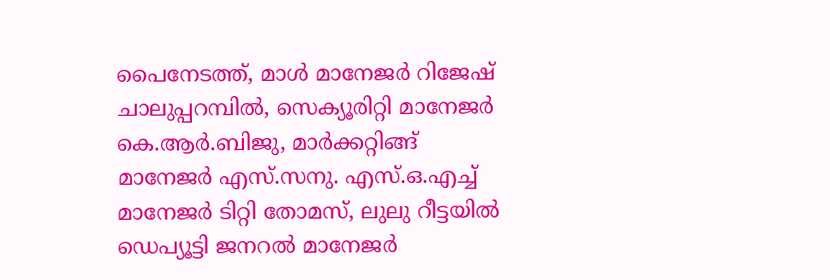പൈനേടത്ത്, മാള്‍ മാനേജര്‍ റിജേഷ് ചാലുപ്പറമ്പില്‍, സെക്യൂരിറ്റി മാനേജര്‍ കെ.ആര്‍.ബിജു, മാര്‍ക്കറ്റിങ്ങ് മാനേജര്‍ എസ്.സനു. എസ്.ഒ.എച്ച് മാനേജര്‍ ടിറ്റി തോമസ്, ലുലു റീട്ടയില്‍ ഡെപ്യൂട്ടി ജനറല്‍ മാനേജര്‍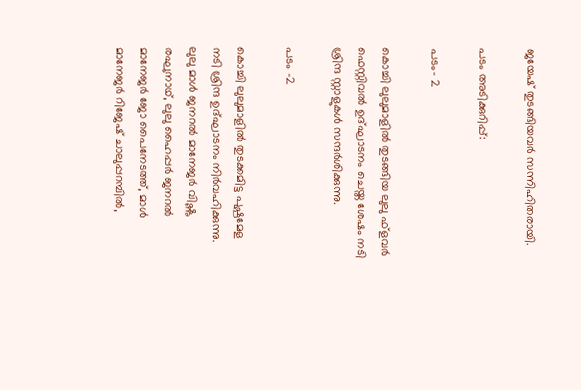ജയേഷ് തുടങ്ങിയവര്‍ സന്നിഹിതരായി.

പടം അടിക്കുറിപ്പ്:

പടം- 2

കൊച്ചി ലുലുമാളില്‍ തുടങ്ങിയ ലുലു ഫ്‌ളവര്‍ ഫെസ്റ്റിവല്‍ ഉദ്ഘാടനം ചെയ്ത ശേഷം നടി ശ്രിന്ദ സ്റ്റാളുകള്‍ സന്ദര്‍ശിക്കുന്നു.

പടം -2

കൊച്ചി ലുലുമാളില്‍ തുടക്കമിട്ട പുഷ്പമേള നടി ശ്രിന്ദ ഉദ്ഘാടനം നിര്‍വഹിക്കുന്നു. ലുലു മാള്‍ ജനറല്‍ മാനേജര്‍ വിഷ്ണു രഘുനാഥ്, ലുലു ഹൈപ്പര്‍ ജനറല്‍ മാനേജര്‍ ജോ പൈനേടത്ത്, മാള്‍ മാനേജര്‍ റിജേഷ് ചാലുപ്പറമ്പില്‍,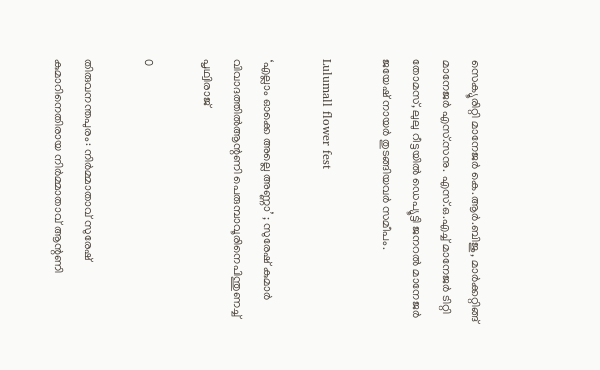സെക്യൂരിറ്റി മാനേജര്‍ കെ.ആര്‍.ബിജു, മാര്‍ക്കറ്റിങ്ങ് മാനേജര്‍ എസ്.സനു. എസ്.ഒ.എച്ച് മാനേജര്‍ ടിറ്റി തോമസ്, ലുലു റീട്ടയില്‍ ഡെപ്യൂട്ടി ജനറല്‍ മാനേജര്‍ ജയേഷ് നായര്‍ തുടങ്ങിയവര്‍ സമീപം.

Lulumall flower fest

‘എല്ലാം ഓക്കെ അല്ലെ അണ്ണാ’ ; സുരേഷ് കുമാർ വിവാദത്തിൽആന്റണി പെരുമ്പാവൂരിനെപിന്തുണച്ച് പൃഥ്വിരാജ്

0

തിരുവനന്തപുരം: നിര്‍മ്മാതാവ് സുരേഷ് കുമാറിനെതിരായ നിര്‍മ്മാതാവ് ആന്റണി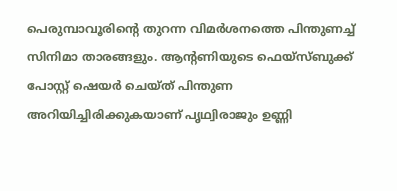പെരുമ്പാവൂരിന്റെ തുറന്ന വിമര്‍ശനത്തെ പിന്തുണച്ച് സിനിമാ താരങ്ങളും. ആന്റണിയുടെ ഫെയ്‌സ്ബുക്ക് പോസ്റ്റ് ഷെയര്‍ ചെയ്ത് പിന്തുണ അറിയിച്ചിരിക്കുകയാണ് പൃഥ്വിരാജും ഉണ്ണി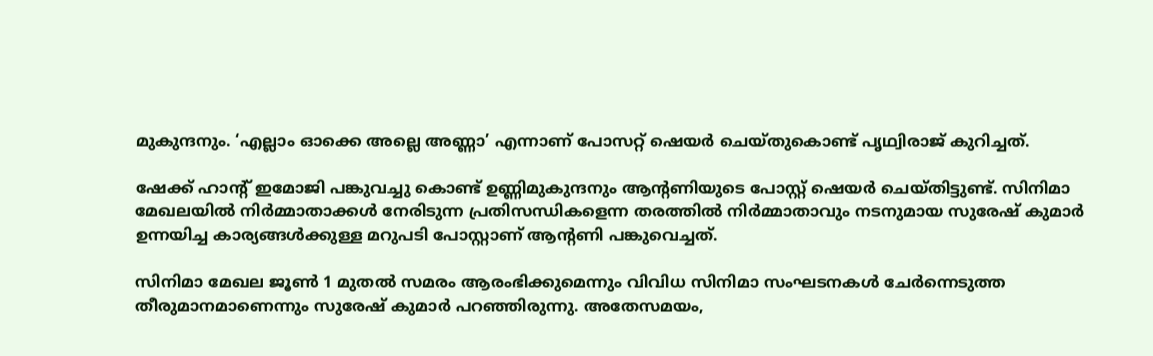മുകുന്ദനും. ‘എല്ലാം ഓക്കെ അല്ലെ അണ്ണാ’ എന്നാണ് പോസറ്റ് ഷെയര്‍ ചെയ്തുകൊണ്ട് പൃഥ്വിരാജ് കുറിച്ചത്.

ഷേക്ക് ഹാന്റ് ഇമോജി പങ്കുവച്ചു കൊണ്ട് ഉണ്ണിമുകുന്ദനും ആന്റണിയുടെ പോസ്റ്റ് ഷെയര്‍ ചെയ്തിട്ടുണ്ട്. സിനിമാ മേഖലയില്‍ നിര്‍മ്മാതാക്കള്‍ നേരിടുന്ന പ്രതിസന്ധികളെന്ന തരത്തില്‍ നിര്‍മ്മാതാവും നടനുമായ സുരേഷ് കുമാര്‍ ഉന്നയിച്ച കാര്യങ്ങള്‍ക്കുള്ള മറുപടി പോസ്റ്റാണ് ആന്റണി പങ്കുവെച്ചത്.

സിനിമാ മേഖല ജൂണ്‍ 1 മുതല്‍ സമരം ആരംഭിക്കുമെന്നും വിവിധ സിനിമാ സംഘടനകള്‍ ചേര്‍ന്നെടുത്ത തീരുമാനമാണെന്നും സുരേഷ് കുമാര്‍ പറഞ്ഞിരുന്നു. അതേസമയം,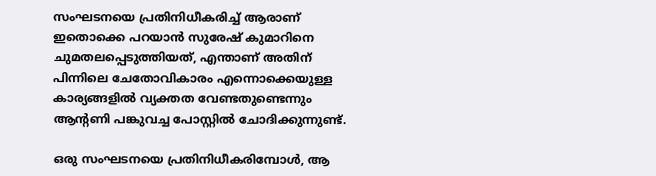സംഘടനയെ പ്രതിനിധീകരിച്ച് ആരാണ് ഇതൊക്കെ പറയാന്‍ സുരേഷ് കുമാറിനെ ചുമതലപ്പെടുത്തിയത്, എന്താണ് അതിന് പിന്നിലെ ചേതോവികാരം എന്നൊക്കെയുള്ള കാര്യങ്ങളില്‍ വ്യക്തത വേണ്ടതുണ്ടെന്നും ആന്റണി പങ്കുവച്ച പോസ്റ്റില്‍ ചോദിക്കുന്നുണ്ട്.

ഒരു സംഘടനയെ പ്രതിനിധീകരിമ്പോള്‍, ആ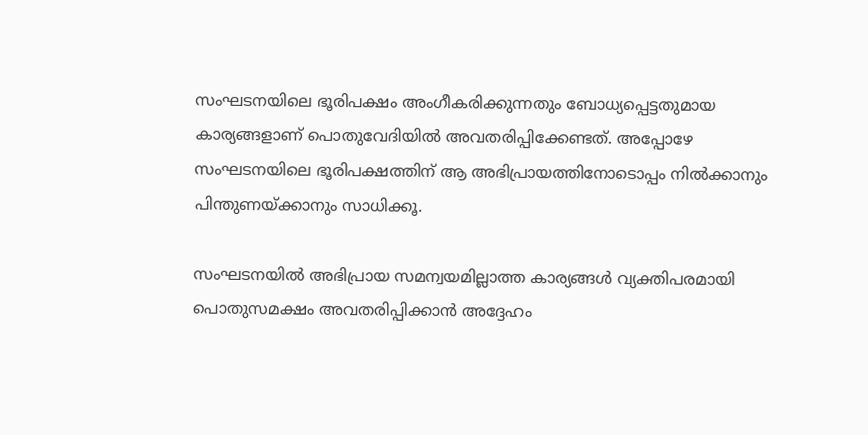സംഘടനയിലെ ഭൂരിപക്ഷം അംഗീകരിക്കുന്നതും ബോധ്യപ്പെട്ടതുമായ കാര്യങ്ങളാണ് പൊതുവേദിയില്‍ അവതരിപ്പിക്കേണ്ടത്. അപ്പോഴേ സംഘടനയിലെ ഭൂരിപക്ഷത്തിന് ആ അഭിപ്രായത്തിനോടൊപ്പം നില്‍ക്കാനും പിന്തുണയ്ക്കാനും സാധിക്കൂ.

സംഘടനയില്‍ അഭിപ്രായ സമന്വയമില്ലാത്ത കാര്യങ്ങള്‍ വ്യക്തിപരമായി പൊതുസമക്ഷം അവതരിപ്പിക്കാന്‍ അദ്ദേഹം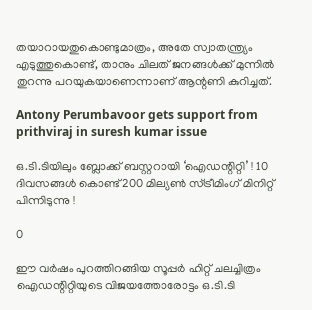തയാറായതുകൊണ്ടുമാത്രം, അതേ സ്വാതന്ത്ര്യം എടുത്തുകൊണ്ട്, താനും ചിലത് ജനങ്ങള്‍ക്ക് മുന്നില്‍ തുറന്നു പറയുകയാണെന്നാണ് ആന്റണി കുറിച്ചത്.

Antony Perumbavoor gets support from prithviraj in suresh kumar issue

ഒ.ടി.ടിയിലും ബ്ലോക്ക് ബസ്റ്ററായി ‘ഐഡന്റിറ്റി’ ! 10 ദിവസങ്ങൾ കൊണ്ട് 200 മില്യൺ സ്ട്രീമിംഗ് മിനിറ്റ് പിന്നിടുന്നു !

0

ഈ വർഷം പുറത്തിറങ്ങിയ സൂപ്പർ ഹിറ്റ് ചലച്ചിത്രം ഐഡന്റിറ്റിയുടെ വിജയത്തോരോട്ടം ഒ.ടി.ടി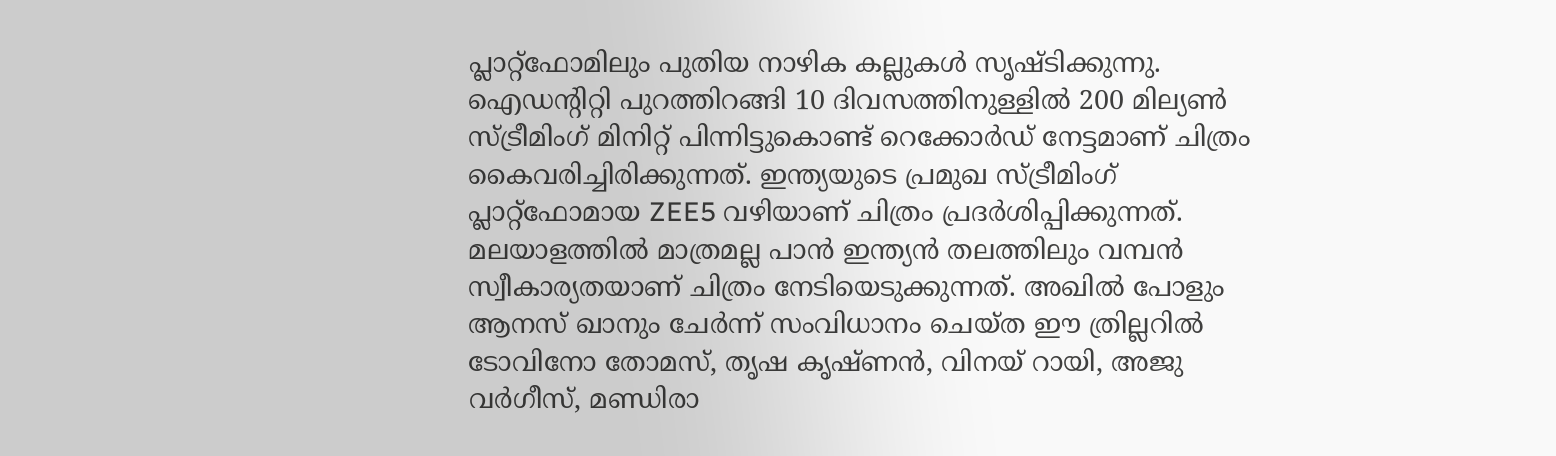പ്ലാറ്റ്ഫോമിലും പുതിയ നാഴിക കല്ലുകൾ സൃഷ്ടിക്കുന്നു.
ഐഡന്റിറ്റി പുറത്തിറങ്ങി 10 ദിവസത്തിനുള്ളിൽ 200 മില്യൺ സ്ട്രീമിംഗ് മിനിറ്റ് പിന്നിട്ടുകൊണ്ട് റെക്കോർഡ് നേട്ടമാണ് ചിത്രം കൈവരിച്ചിരിക്കുന്നത്. ഇന്ത്യയുടെ പ്രമുഖ സ്ട്രീമിംഗ് പ്ലാറ്റ്ഫോമായ ZEE5 വഴിയാണ് ചിത്രം പ്രദർശിപ്പിക്കുന്നത്. മലയാളത്തിൽ മാത്രമല്ല പാൻ ഇന്ത്യൻ തലത്തിലും വമ്പൻ സ്വീകാര്യതയാണ് ചിത്രം നേടിയെടുക്കുന്നത്. അഖിൽ പോളും ആനസ് ഖാനും ചേർന്ന് സംവിധാനം ചെയ്ത ഈ ത്രില്ലറിൽ ടോവിനോ തോമസ്, തൃഷ കൃഷ്ണൻ, വിനയ് റായി, അജു വർഗീസ്, മണ്ഡിരാ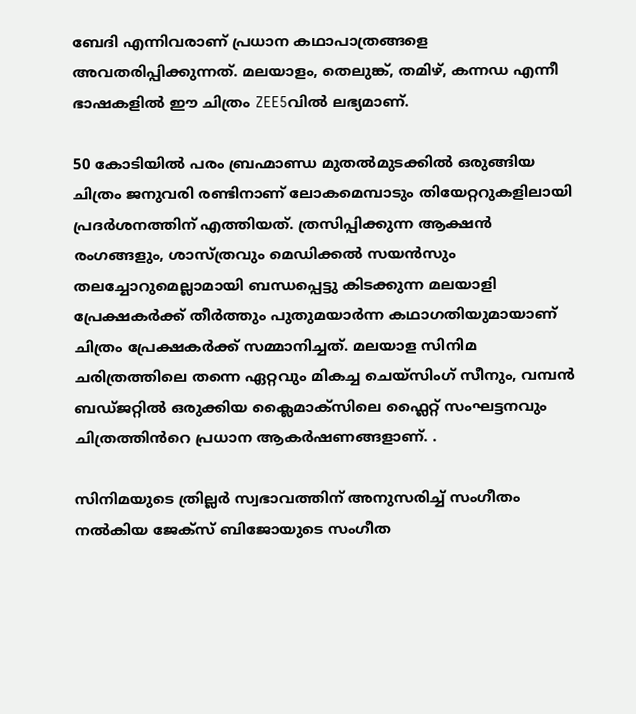ബേദി എന്നിവരാണ് പ്രധാന കഥാപാത്രങ്ങളെ അവതരിപ്പിക്കുന്നത്. മലയാളം, തെലുങ്ക്, തമിഴ്, കന്നഡ എന്നീ ഭാഷകളിൽ ഈ ചിത്രം ZEE5വിൽ ലഭ്യമാണ്.

50 കോടിയിൽ പരം ബ്രഹ്മാണ്ഡ മുതൽമുടക്കിൽ ഒരുങ്ങിയ ചിത്രം ജനുവരി രണ്ടിനാണ് ലോകമെമ്പാടും തിയേറ്ററുകളിലായി പ്രദർശനത്തിന് എത്തിയത്. ത്രസിപ്പിക്കുന്ന ആക്ഷൻ രംഗങ്ങളും, ശാസ്ത്രവും മെഡിക്കല്‍ സയന്‍സും തലച്ചോറുമെല്ലാമായി ബന്ധപ്പെട്ടു കിടക്കുന്ന മലയാളി പ്രേക്ഷകർക്ക് തീർത്തും പുതുമയാർന്ന കഥാഗതിയുമായാണ് ചിത്രം പ്രേക്ഷകർക്ക് സമ്മാനിച്ചത്. മലയാള സിനിമ ചരിത്രത്തിലെ തന്നെ ഏറ്റവും മികച്ച ചെയ്സിംഗ് സീനും, വമ്പൻ ബഡ്ജറ്റിൽ ഒരുക്കിയ ക്ലൈമാക്സിലെ ഫ്ലൈറ്റ് സംഘട്ടനവും ചിത്രത്തിൻറെ പ്രധാന ആകർഷണങ്ങളാണ്. .

സിനിമയുടെ ത്രില്ലര്‍ സ്വഭാവത്തിന് അനുസരിച്ച് സംഗീതം നൽകിയ ജേക്‌സ് ബിജോയുടെ സംഗീത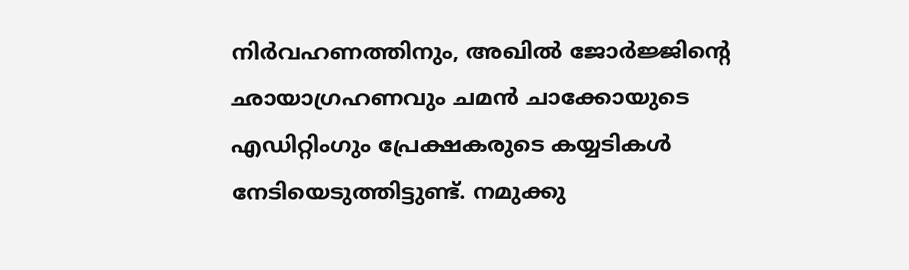നിർവഹണത്തിനും, അഖില്‍ ജോര്‍ജ്ജിന്റെ ഛായാഗ്രഹണവും ചമന്‍ ചാക്കോയുടെ എഡിറ്റിംഗും പ്രേക്ഷകരുടെ കയ്യടികൾ നേടിയെടുത്തിട്ടുണ്ട്. നമുക്കു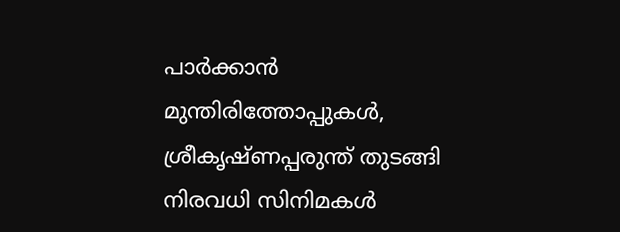പാര്‍ക്കാന്‍ മുന്തിരിത്തോപ്പുകള്‍, ശ്രീകൃഷ്ണപ്പരുന്ത് തുടങ്ങി നിരവധി സിനിമകള്‍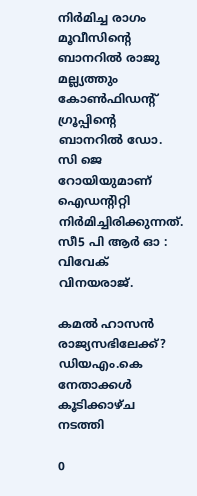നിര്‍മിച്ച രാഗം മൂവീസിന്റെ ബാനറില്‍ രാജു മല്ല്യത്തും കോണ്‍ഫിഡന്റ് ഗ്രൂപ്പിന്റെ ബാനറില്‍ ഡോ. സി ജെ റോയിയുമാണ് ഐഡന്റിറ്റി നിര്‍മിച്ചിരിക്കുന്നത്. സീ5 പി ആർ ഓ : വിവേക് വിനയരാജ്.

കമൽ ഹാസൻ രാജ്യസഭിലേക്ക്? ഡിയഎം.കെ നേതാക്കൾ കൂടിക്കാഴ്ച നടത്തി

0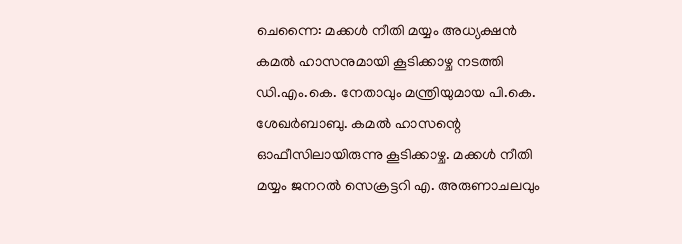ചെന്നൈ: മക്കള്‍ നീതി മയ്യം അധ്യക്ഷന്‍ കമല്‍ ഹാസനുമായി കൂടിക്കാഴ്ച നടത്തി ഡി.എം.കെ. നേതാവും മന്ത്രിയുമായ പി.കെ. ശേഖര്‍ബാബു. കമല്‍ ഹാസന്റെ ഓഫീസിലായിരുന്നു കൂടിക്കാഴ്ച. മക്കള്‍ നീതി മയ്യം ജനറല്‍ സെക്രട്ടറി എ. അരുണാചലവും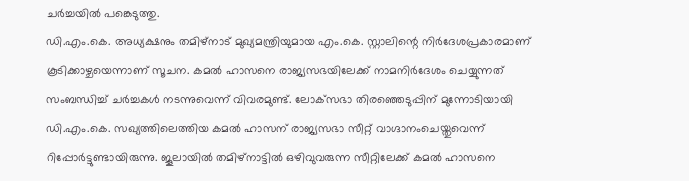ചര്‍ച്ചയില്‍ പങ്കെടുത്തു.
ഡി.എം.കെ. അധ്യക്ഷനും തമിഴ്‌നാട് മുഖ്യമന്ത്രിയുമായ എം.കെ. സ്റ്റാലിന്റെ നിര്‍ദേശപ്രകാരമാണ് കൂടിക്കാഴ്ചയെന്നാണ് സൂചന. കമല്‍ ഹാസനെ രാജ്യസഭയിലേക്ക് നാമനിര്‍ദേശം ചെയ്യുന്നത് സംബന്ധിച്ച് ചര്‍ച്ചകള്‍ നടന്നുവെന്ന് വിവരമുണ്ട്. ലോക്‌സഭാ തിരഞ്ഞെടുപ്പിന് മുന്നോടിയായി ഡി.എം.കെ. സഖ്യത്തിലെത്തിയ കമല്‍ ഹാസന് രാജ്യസഭാ സീറ്റ് വാഗ്ദാനംചെയ്തുവെന്ന് റിപ്പോര്‍ട്ടുണ്ടായിരുന്നു. ജൂലായില്‍ തമിഴ്‌നാട്ടില്‍ ഒഴിവുവരുന്ന സീറ്റിലേക്ക് കമല്‍ ഹാസനെ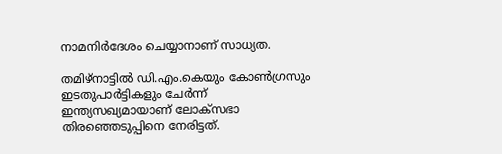നാമനിര്‍ദേശം ചെയ്യാനാണ് സാധ്യത.

തമിഴ്‌നാട്ടില്‍ ഡി.എം.കെയും കോണ്‍ഗ്രസും ഇടതുപാര്‍ട്ടികളും ചേര്‍ന്ന് ഇന്ത്യസഖ്യമായാണ് ലോക്‌സഭാ തിരഞ്ഞെടുപ്പിനെ നേരിട്ടത്.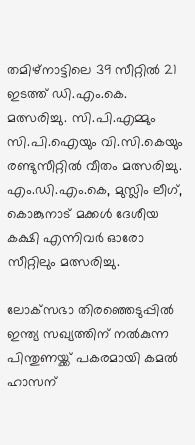തമിഴ്‌നാട്ടിലെ 39 സീറ്റില്‍ 21 ഇടത്ത് ഡി.എം.കെ. മത്സരിച്ചു. സി.പി.എമ്മും സി.പി.ഐയും വി.സി.കെയും രണ്ടുസീറ്റില്‍ വീതം മത്സരിച്ചു. എം.ഡി.എം.കെ, മുസ്ലിം ലീഗ്, കൊങ്കുനാട് മക്കള്‍ ദേശീയ കക്ഷി എന്നിവര്‍ ഓരോ സീറ്റിലും മത്സരിച്ചു.

ലോക്‌സഭാ തിരഞ്ഞെടുപ്പില്‍ ഇന്ത്യ സഖ്യത്തിന് നല്‍കുന്ന പിന്തുണയ്ക്ക് പകരമായി കമല്‍ ഹാസന്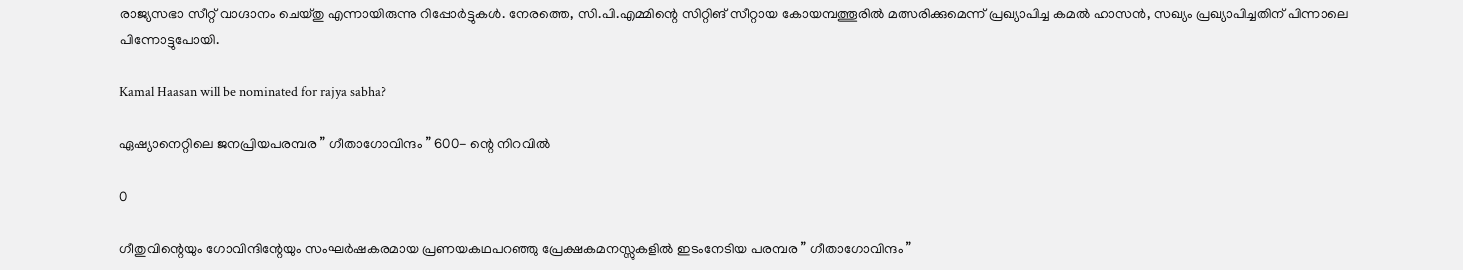രാജ്യസഭാ സീറ്റ് വാഗ്ദാനം ചെയ്തു എന്നായിരുന്നു റിപ്പോര്‍ട്ടുകള്‍. നേരത്തെ, സി.പി.എമ്മിന്റെ സിറ്റിങ് സീറ്റായ കോയമ്പത്തൂരില്‍ മത്സരിക്കുമെന്ന് പ്രഖ്യാപിച്ച കമല്‍ ഹാസന്‍, സഖ്യം പ്രഖ്യാപിച്ചതിന് പിന്നാലെ പിന്നോട്ടുപോയി.

Kamal Haasan will be nominated for rajya sabha?

ഏഷ്യാനെറ്റിലെ ജനപ്രിയപരമ്പര ” ഗീതാഗോവിന്ദം ” 600- ന്റെ നിറവിൽ

0

ഗീതുവിന്റെയും ഗോവിന്ദിന്റേയും സംഘർഷകരമായ പ്രണയകഥപറഞ്ഞു പ്രേക്ഷകമനസ്സുകളിൽ ഇടംനേടിയ പരമ്പര ” ഗീതാഗോവിന്ദം ”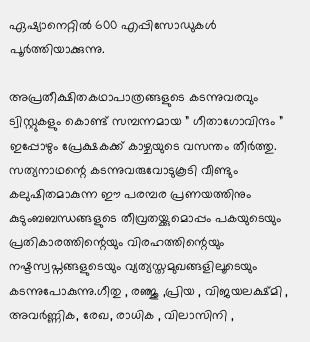ഏഷ്യാനെറ്റിൽ 600 എപ്പിസോഡുകൾ പൂർത്തിയാക്കുന്നു.

അപ്രതീക്ഷിതകഥാപാത്രങ്ങളുടെ കടന്നുവരവും ട്വിസ്റ്റുകളും കൊണ്ട് സമ്പന്നമായ ” ഗീതാഗോവിന്ദം ” ഇപ്പോഴും പ്രേക്ഷകക്ക് കാഴ്ചയുടെ വസന്തം തീർത്തു. സത്യനാഥന്റെ കടന്നുവരുവോടുകൂടി വീണ്ടും കലുഷിതമാകുന്ന ഈ പരമ്പര പ്രണയത്തിനും കുടുംബബന്ധങ്ങളുടെ തീവ്രതയ്ക്കുമൊപ്പം പകയുടെയും പ്രതികാരത്തിന്റെയും വിരഹത്തിന്റെയും നഷ്ടസ്വപ്നങ്ങളുടെയും വ്യത്യസ്തമുഖങ്ങളിലൂടെയും കടന്നുപോകുന്നു.ഗീതു , രഞ്ജു ,പ്രിയ , വിജയലക്ഷ്മി , അവർണ്ണിക, രേഖ, രാധിക , വിലാസിനി ,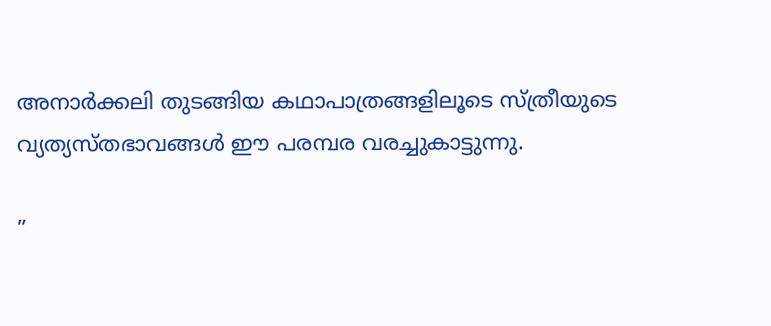അനാർക്കലി തുടങ്ങിയ കഥാപാത്രങ്ങളിലൂടെ സ്ത്രീയുടെ വ്യത്യസ്തഭാവങ്ങൾ ഈ പരമ്പര വരച്ചുകാട്ടുന്നു.

”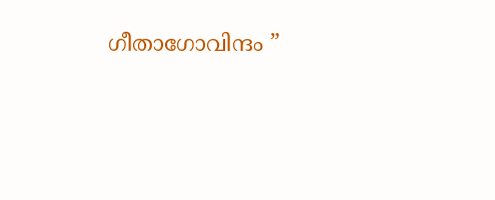ഗീതാഗോവിന്ദം ”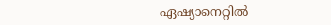ഏഷ്യാനെറ്റിൽ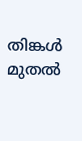തിങ്കൾ മുതൽ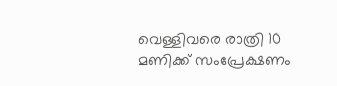വെള്ളിവരെ രാത്രി 10 മണിക്ക് സംപ്രേക്ഷണം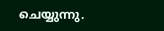ചെയ്യുന്നു.